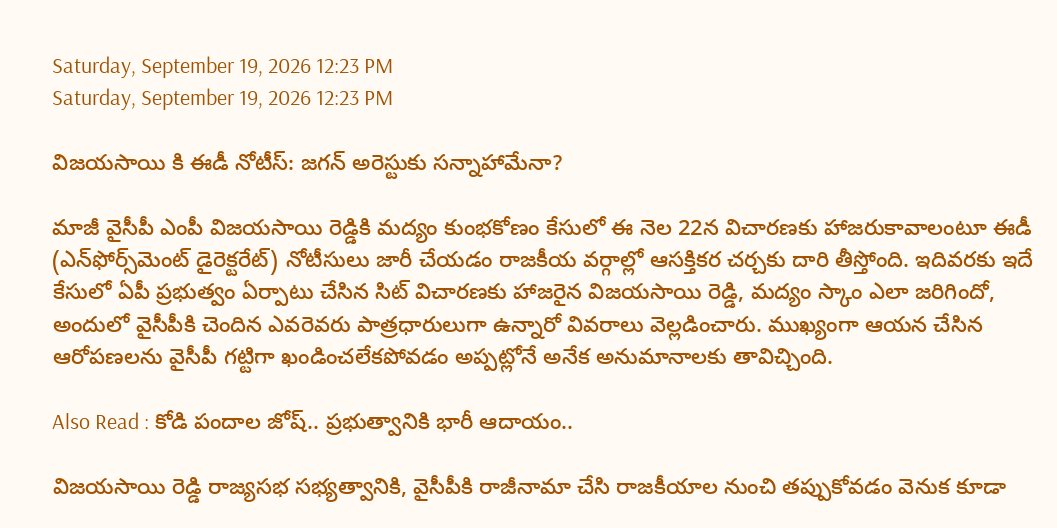Saturday, September 19, 2026 12:23 PM
Saturday, September 19, 2026 12:23 PM

విజయసాయి కి ఈడీ నోటీస్: జగన్ అరెస్టుకు సన్నాహామేనా?

మాజీ వైసీపీ ఎంపీ విజయసాయి రెడ్డికి మద్యం కుంభకోణం కేసులో ఈ నెల 22న విచారణకు హాజరుకావాలంటూ ఈడీ (ఎన్‌ఫోర్స్‌మెంట్ డైరెక్టరేట్) నోటీసులు జారీ చేయడం రాజకీయ వర్గాల్లో ఆసక్తికర చర్చకు దారి తీస్తోంది. ఇదివరకు ఇదే కేసులో ఏపీ ప్రభుత్వం ఏర్పాటు చేసిన సిట్ విచారణకు హాజరైన విజయసాయి రెడ్డి, మద్యం స్కాం ఎలా జరిగిందో, అందులో వైసీపీకి చెందిన ఎవరెవరు పాత్రధారులుగా ఉన్నారో వివరాలు వెల్లడించారు. ముఖ్యంగా ఆయన చేసిన ఆరోపణలను వైసీపీ గట్టిగా ఖండించలేకపోవడం అప్పట్లోనే అనేక అనుమానాలకు తావిచ్చింది.

Also Read : కోడి పందాల జోష్.. ప్రభుత్వానికి భారీ ఆదాయం..

విజయసాయి రెడ్డి రాజ్యసభ సభ్యత్వానికి, వైసీపీకి రాజీనామా చేసి రాజకీయాల నుంచి తప్పుకోవడం వెనుక కూడా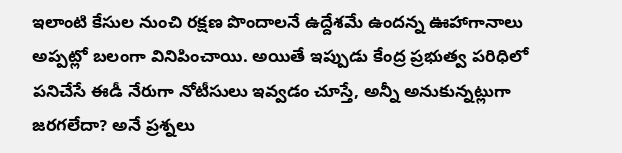ఇలాంటి కేసుల నుంచి రక్షణ పొందాలనే ఉద్దేశమే ఉందన్న ఊహాగానాలు అప్పట్లో బలంగా వినిపించాయి. అయితే ఇప్పుడు కేంద్ర ప్రభుత్వ పరిధిలో పనిచేసే ఈడీ నేరుగా నోటీసులు ఇవ్వడం చూస్తే, అన్నీ అనుకున్నట్లుగా జరగలేదా? అనే ప్రశ్నలు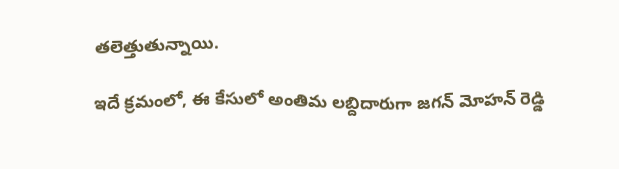తలెత్తుతున్నాయి.

ఇదే క్రమంలో, ఈ కేసులో అంతిమ లబ్దిదారుగా జగన్ మోహన్ రెడ్డి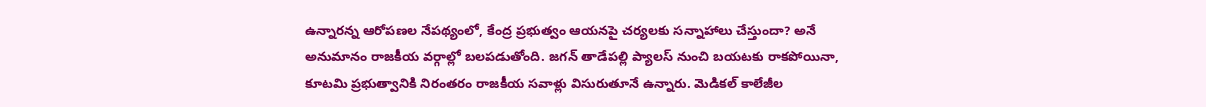ఉన్నారన్న ఆరోపణల నేపథ్యంలో, కేంద్ర ప్రభుత్వం ఆయనపై చర్యలకు సన్నాహాలు చేస్తుందా? అనే అనుమానం రాజకీయ వర్గాల్లో బలపడుతోంది. జగన్ తాడేపల్లి ప్యాలస్ నుంచి బయటకు రాకపోయినా, కూటమి ప్రభుత్వానికి నిరంతరం రాజకీయ సవాళ్లు విసురుతూనే ఉన్నారు. మెడికల్ కాలేజీల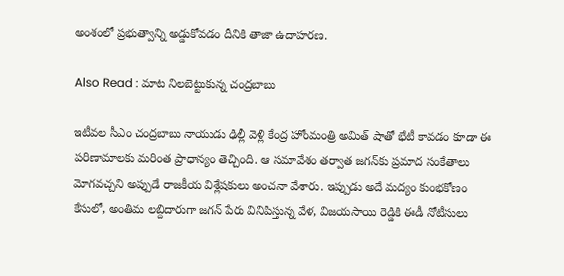అంశంలో ప్రభుత్వాన్ని అడ్డుకోవడం దీనికి తాజా ఉదాహరణ.

Also Read : మాట నిలబెట్టుకున్న చంద్రబాబు

ఇటీవల సీఎం చంద్రబాబు నాయుడు ఢిల్లీ వెళ్లి కేంద్ర హోంమంత్రి అమిత్ షాతో భేటీ కావడం కూడా ఈ పరిణామాలకు మరింత ప్రాధాన్యం తెచ్చింది. ఆ సమావేశం తర్వాత జగన్‌కు ప్రమాద సంకేతాలు మోగవచ్చని అప్పుడే రాజకీయ విశ్లేషకులు అంచనా వేశారు. ఇప్పుడు అదే మద్యం కుంభకోణం కేసులో, అంతిమ లబ్దిదారుగా జగన్ పేరు వినిపిస్తున్న వేళ, విజయసాయి రెడ్డికి ఈడీ నోటీసులు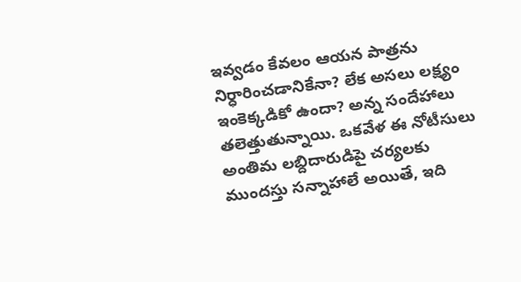ఇవ్వడం కేవలం ఆయన పాత్రను నిర్ధారించడానికేనా? లేక అసలు లక్ష్యం ఇంకెక్కడికో ఉందా? అన్న సందేహాలు తలెత్తుతున్నాయి. ఒకవేళ ఈ నోటీసులు అంతిమ లబ్దిదారుడిపై చర్యలకు ముందస్తు సన్నాహాలే అయితే, ఇది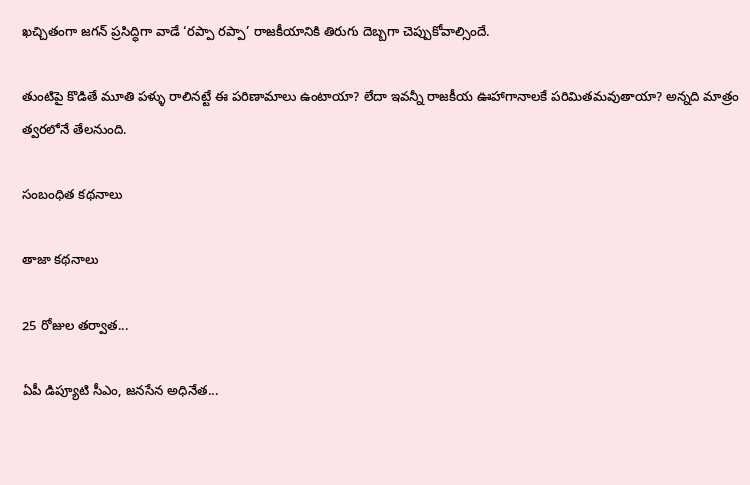ఖచ్చితంగా జగన్ ప్రసిద్ధిగా వాడే ‘రప్పా రప్పా’ రాజకీయానికి తిరుగు దెబ్బగా చెప్పుకోవాల్సిందే.

తుంటిపై కొడితే మూతి పళ్ళు రాలినట్టే ఈ పరిణామాలు ఉంటాయా? లేదా ఇవన్నీ రాజకీయ ఊహాగానాలకే పరిమితమవుతాయా? అన్నది మాత్రం త్వరలోనే తేలనుంది.

సంబంధిత కథనాలు

తాజా కథనాలు

25 రోజుల తర్వాత...

ఏపీ డిప్యూటి సీఎం, జనసేన అధినేత...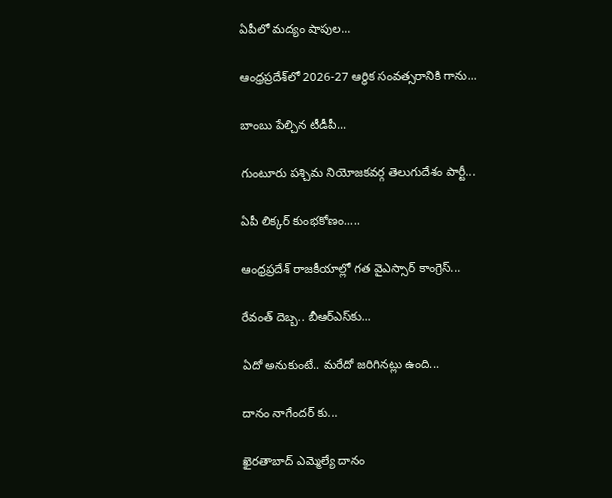ఏపీలో మద్యం షాపుల...

ఆంధ్రప్రదేశ్‌లో 2026-27 ఆర్థిక సంవత్సరానికి గాను...

బాంబు పేల్చిన టీడీపీ...

గుంటూరు పశ్చిమ నియోజకవర్గ తెలుగుదేశం పార్టీ...

ఏపీ లిక్కర్ కుంభకోణం.....

ఆంధ్రప్రదేశ్ రాజకీయాల్లో గత వైఎస్సార్ కాంగ్రెస్...

రేవంత్ దెబ్బ.. బీఆర్ఎస్‌కు...

ఏదో అనుకుంటే.. మరేదో జరిగినట్లు ఉంది...

దానం నాగేందర్ కు...

ఖైరతాబాద్‌ ఎమ్మెల్యే దానం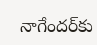నాగేందర్‌కు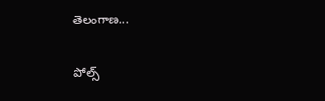తెలంగాణ...

పోల్స్